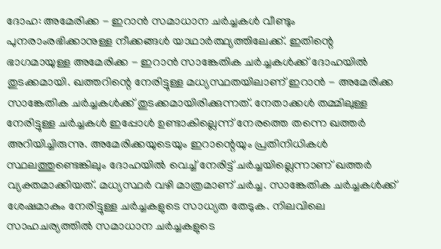ദോഹ: അമേരിക്ക - ഇറാൻ സമാധാന ചർച്ചകൾ വീണ്ടും പുനരാംരഭിക്കാനുള്ള നീക്കങ്ങൾ യാഥാർത്ഥ്യത്തിലേക്ക്. ഇതിന്റെ ഭാഗമായുള്ള അമേരിക്ക - ഇറാൻ സാങ്കേതിക ചർച്ചകൾക്ക് ദോഹയിൽ തുടക്കമായി. ഖത്തറിന്റെ നേരിട്ടുള്ള മധ്യസ്ഥതയിലാണ് ഇറാൻ - അമേരിക്ക സാങ്കേതിക ചർച്ചകൾക്ക് തുടക്കമായിരിക്കുന്നത്. നേതാക്കൾ തമ്മിലുള്ള നേരിട്ടുള്ള ചർച്ചകൾ ഇപ്പോൾ ഉണ്ടാകില്ലെന്ന് നേരത്തെ തന്നെ ഖത്തർ അറിയിച്ചിരുന്നു. അമേരിക്കയുടെയും ഇറാന്റെയും പ്രതിനിധികൾ സ്ഥലത്തുണ്ടെങ്കിലും ദോഹയിൽ വെച്ച് നേരിട്ട് ചർച്ചയില്ലെന്നാണ് ഖത്തർ വ്യക്തമാക്കിയത്. മധ്യസ്ഥർ വഴി മാത്രമാണ് ചർച്ച. സാങ്കേതിക ചർച്ചകൾക്ക് ശേഷമാകും നേരിട്ടുള്ള ചർച്ചകളുടെ സാധ്യത തേടുക. നിലവിലെ സാഹചര്യത്തിൽ സമാധാന ചർച്ചകളുടെ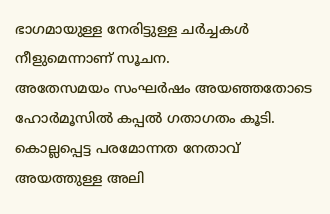ഭാഗമായുള്ള നേരിട്ടുള്ള ചർച്ചകൾ നീളുമെന്നാണ് സൂചന.
അതേസമയം സംഘർഷം അയഞ്ഞതോടെ ഹോർമൂസിൽ കപ്പൽ ഗതാഗതം കൂടി. കൊല്ലപ്പെട്ട പരമോന്നത നേതാവ് അയത്തുള്ള അലി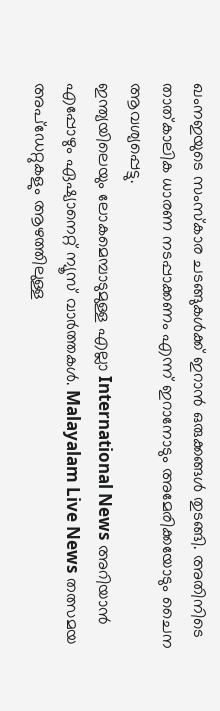ഖംനഇയുടെ സംസ്കാര ചടങ്ങുകൾക്ക് ഇറാൻ ഒരുക്കങ്ങൾ തുടങ്ങി. അതിനിടെ താത്കാലിക ധാരണ നടപ്പാക്കണം എന്ന് ഇറാനോടും അമേരിക്കയോടും ചൈന ആവശ്യപ്പെട്ടു.
ഇന്ത്യയിലെയും ലോകമെമ്പാടുമുള്ള എല്ലാ International News അറിയാൻ എപ്പോഴും ഏഷ്യാനെറ്റ് ന്യൂസ് വാർത്തകൾ. Malayalam Live News തത്സമയ അപ്ഡേറ്റുകളും ആഴത്തിലുള്ള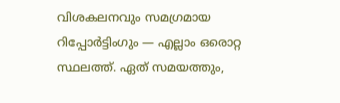വിശകലനവും സമഗ്രമായ റിപ്പോർട്ടിംഗും — എല്ലാം ഒരൊറ്റ സ്ഥലത്ത്. ഏത് സമയത്തും,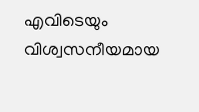എവിടെയും വിശ്വസനീയമായ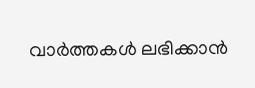വാർത്തകൾ ലഭിക്കാൻ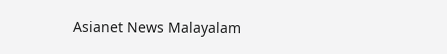Asianet News Malayalam